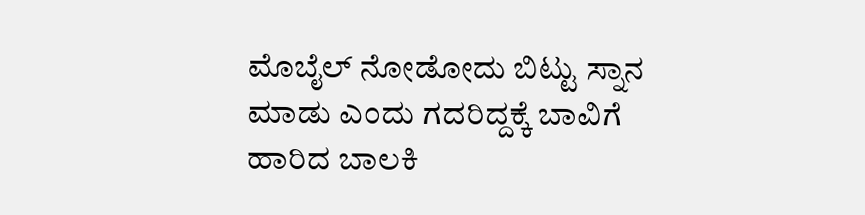ಮೊಬೈಲ್ ನೋಡೋದು ಬಿಟ್ಟು ಸ್ನಾನ ಮಾಡು ಎಂದು ಗದರಿದ್ದಕ್ಕೆ ಬಾವಿಗೆ ಹಾರಿದ ಬಾಲಕಿ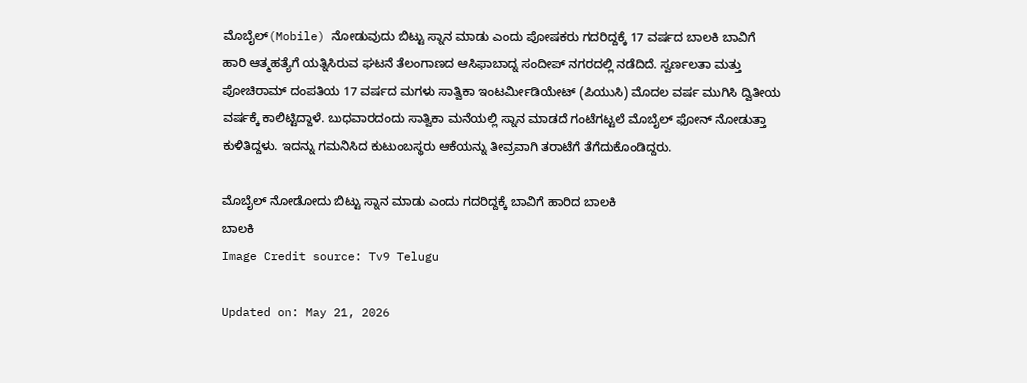ಮೊಬೈಲ್(Mobile) ನೋಡುವುದು ಬಿಟ್ಟು ಸ್ನಾನ ಮಾಡು ಎಂದು ಪೋಷಕರು ಗದರಿದ್ದಕ್ಕೆ 17 ವರ್ಷದ ಬಾಲಕಿ ಬಾವಿಗೆ ಹಾರಿ ಆತ್ಮಹತ್ಯೆಗೆ ಯತ್ನಿಸಿರುವ ಘಟನೆ ತೆಲಂಗಾಣದ ಆಸಿಫಾಬಾದ್ನ ಸಂದೀಪ್ ನಗರದಲ್ಲಿ ನಡೆದಿದೆ. ಸ್ವರ್ಣಲತಾ ಮತ್ತು ಪೋಚಿರಾಮ್ ದಂಪತಿಯ 17 ವರ್ಷದ ಮಗಳು ಸಾತ್ವಿಕಾ ಇಂಟರ್ಮೀಡಿಯೇಟ್ (ಪಿಯುಸಿ) ಮೊದಲ ವರ್ಷ ಮುಗಿಸಿ ದ್ವಿತೀಯ ವರ್ಷಕ್ಕೆ ಕಾಲಿಟ್ಟಿದ್ದಾಳೆ. ಬುಧವಾರದಂದು ಸಾತ್ವಿಕಾ ಮನೆಯಲ್ಲಿ ಸ್ನಾನ ಮಾಡದೆ ಗಂಟೆಗಟ್ಟಲೆ ಮೊಬೈಲ್ ಫೋನ್ ನೋಡುತ್ತಾ ಕುಳಿತಿದ್ದಳು. ಇದನ್ನು ಗಮನಿಸಿದ ಕುಟುಂಬಸ್ಥರು ಆಕೆಯನ್ನು ತೀವ್ರವಾಗಿ ತರಾಟೆಗೆ ತೆಗೆದುಕೊಂಡಿದ್ದರು.

ಮೊಬೈಲ್ ನೋಡೋದು ಬಿಟ್ಟು ಸ್ನಾನ ಮಾಡು ಎಂದು ಗದರಿದ್ದಕ್ಕೆ ಬಾವಿಗೆ ಹಾರಿದ ಬಾಲಕಿ
ಬಾಲಕಿ
Image Credit source: Tv9 Telugu

Updated on: May 21, 2026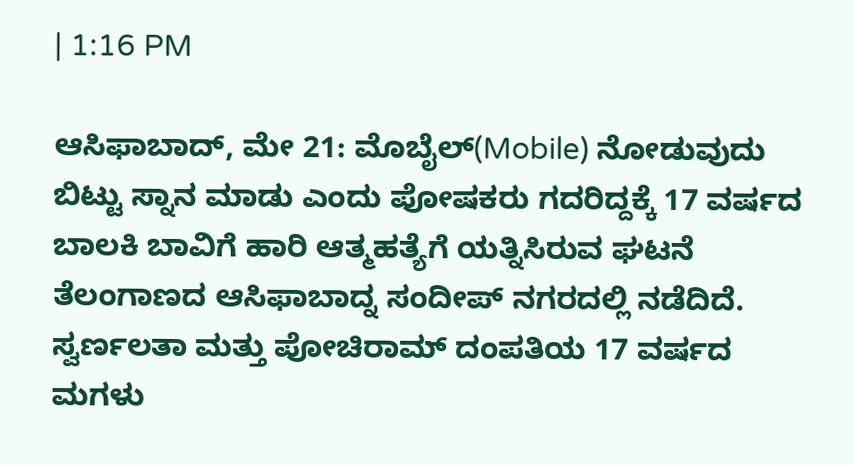| 1:16 PM

ಆಸಿಫಾಬಾದ್, ಮೇ 21: ಮೊಬೈಲ್(Mobile) ನೋಡುವುದು ಬಿಟ್ಟು ಸ್ನಾನ ಮಾಡು ಎಂದು ಪೋಷಕರು ಗದರಿದ್ದಕ್ಕೆ 17 ವರ್ಷದ ಬಾಲಕಿ ಬಾವಿಗೆ ಹಾರಿ ಆತ್ಮಹತ್ಯೆಗೆ ಯತ್ನಿಸಿರುವ ಘಟನೆ ತೆಲಂಗಾಣದ ಆಸಿಫಾಬಾದ್ನ ಸಂದೀಪ್ ನಗರದಲ್ಲಿ ನಡೆದಿದೆ. ಸ್ವರ್ಣಲತಾ ಮತ್ತು ಪೋಚಿರಾಮ್ ದಂಪತಿಯ 17 ವರ್ಷದ ಮಗಳು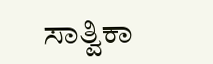ಸಾತ್ವಿಕಾ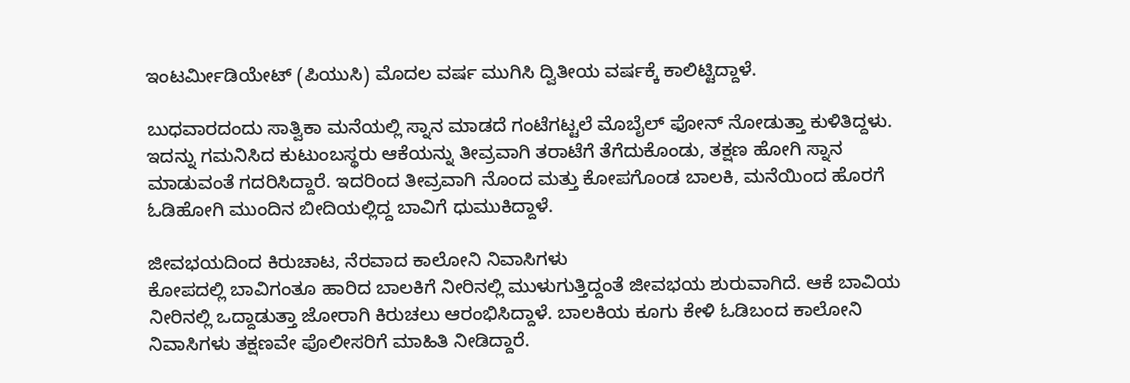ಇಂಟರ್ಮೀಡಿಯೇಟ್ (ಪಿಯುಸಿ) ಮೊದಲ ವರ್ಷ ಮುಗಿಸಿ ದ್ವಿತೀಯ ವರ್ಷಕ್ಕೆ ಕಾಲಿಟ್ಟಿದ್ದಾಳೆ.

ಬುಧವಾರದಂದು ಸಾತ್ವಿಕಾ ಮನೆಯಲ್ಲಿ ಸ್ನಾನ ಮಾಡದೆ ಗಂಟೆಗಟ್ಟಲೆ ಮೊಬೈಲ್ ಫೋನ್ ನೋಡುತ್ತಾ ಕುಳಿತಿದ್ದಳು. ಇದನ್ನು ಗಮನಿಸಿದ ಕುಟುಂಬಸ್ಥರು ಆಕೆಯನ್ನು ತೀವ್ರವಾಗಿ ತರಾಟೆಗೆ ತೆಗೆದುಕೊಂಡು, ತಕ್ಷಣ ಹೋಗಿ ಸ್ನಾನ ಮಾಡುವಂತೆ ಗದರಿಸಿದ್ದಾರೆ. ಇದರಿಂದ ತೀವ್ರವಾಗಿ ನೊಂದ ಮತ್ತು ಕೋಪಗೊಂಡ ಬಾಲಕಿ, ಮನೆಯಿಂದ ಹೊರಗೆ ಓಡಿಹೋಗಿ ಮುಂದಿನ ಬೀದಿಯಲ್ಲಿದ್ದ ಬಾವಿಗೆ ಧುಮುಕಿದ್ದಾಳೆ.

ಜೀವಭಯದಿಂದ ಕಿರುಚಾಟ, ನೆರವಾದ ಕಾಲೋನಿ ನಿವಾಸಿಗಳು
ಕೋಪದಲ್ಲಿ ಬಾವಿಗಂತೂ ಹಾರಿದ ಬಾಲಕಿಗೆ ನೀರಿನಲ್ಲಿ ಮುಳುಗುತ್ತಿದ್ದಂತೆ ಜೀವಭಯ ಶುರುವಾಗಿದೆ. ಆಕೆ ಬಾವಿಯ ನೀರಿನಲ್ಲಿ ಒದ್ದಾಡುತ್ತಾ ಜೋರಾಗಿ ಕಿರುಚಲು ಆರಂಭಿಸಿದ್ದಾಳೆ. ಬಾಲಕಿಯ ಕೂಗು ಕೇಳಿ ಓಡಿಬಂದ ಕಾಲೋನಿ ನಿವಾಸಿಗಳು ತಕ್ಷಣವೇ ಪೊಲೀಸರಿಗೆ ಮಾಹಿತಿ ನೀಡಿದ್ದಾರೆ.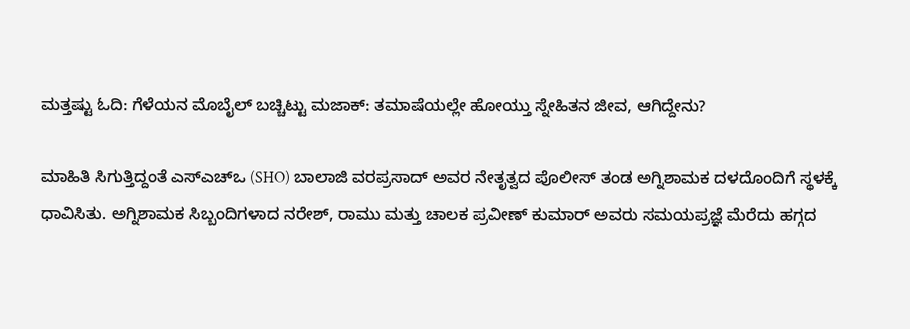ಮತ್ತಷ್ಟು ಓದಿ: ಗೆಳೆಯನ ಮೊಬೈಲ್ ಬಚ್ಚಿಟ್ಟು ಮಜಾಕ್: ತಮಾಷೆಯಲ್ಲೇ ಹೋಯ್ತು ಸ್ನೇಹಿತನ ಜೀವ, ಆಗಿದ್ದೇನು?

ಮಾಹಿತಿ ಸಿಗುತ್ತಿದ್ದಂತೆ ಎಸ್‌ಎಚ್‌ಒ (SHO) ಬಾಲಾಜಿ ವರಪ್ರಸಾದ್ ಅವರ ನೇತೃತ್ವದ ಪೊಲೀಸ್ ತಂಡ ಅಗ್ನಿಶಾಮಕ ದಳದೊಂದಿಗೆ ಸ್ಥಳಕ್ಕೆ ಧಾವಿಸಿತು. ಅಗ್ನಿಶಾಮಕ ಸಿಬ್ಬಂದಿಗಳಾದ ನರೇಶ್, ರಾಮು ಮತ್ತು ಚಾಲಕ ಪ್ರವೀಣ್ ಕುಮಾರ್ ಅವರು ಸಮಯಪ್ರಜ್ಞೆ ಮೆರೆದು ಹಗ್ಗದ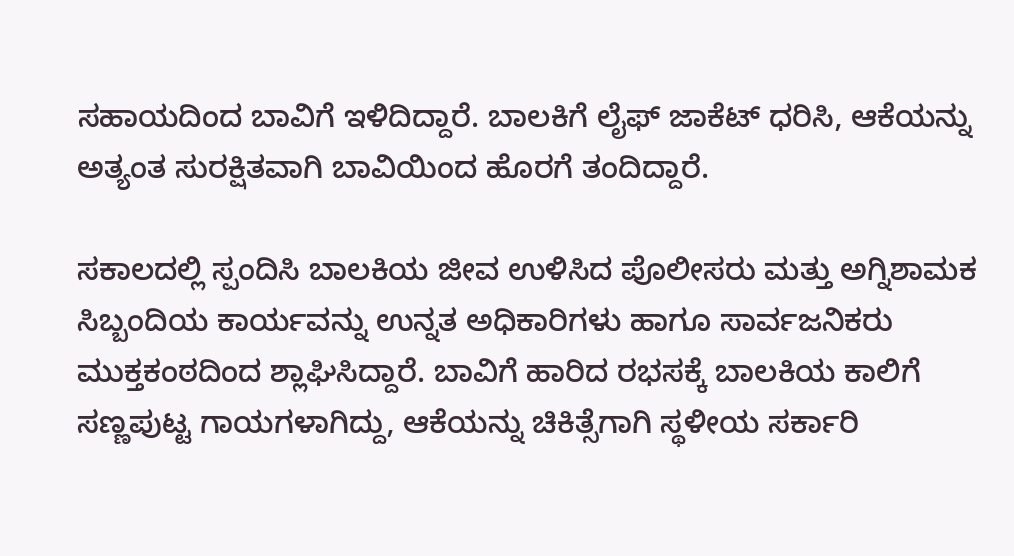ಸಹಾಯದಿಂದ ಬಾವಿಗೆ ಇಳಿದಿದ್ದಾರೆ. ಬಾಲಕಿಗೆ ಲೈಫ್ ಜಾಕೆಟ್ ಧರಿಸಿ, ಆಕೆಯನ್ನು ಅತ್ಯಂತ ಸುರಕ್ಷಿತವಾಗಿ ಬಾವಿಯಿಂದ ಹೊರಗೆ ತಂದಿದ್ದಾರೆ.

ಸಕಾಲದಲ್ಲಿ ಸ್ಪಂದಿಸಿ ಬಾಲಕಿಯ ಜೀವ ಉಳಿಸಿದ ಪೊಲೀಸರು ಮತ್ತು ಅಗ್ನಿಶಾಮಕ ಸಿಬ್ಬಂದಿಯ ಕಾರ್ಯವನ್ನು ಉನ್ನತ ಅಧಿಕಾರಿಗಳು ಹಾಗೂ ಸಾರ್ವಜನಿಕರು ಮುಕ್ತಕಂಠದಿಂದ ಶ್ಲಾಘಿಸಿದ್ದಾರೆ. ಬಾವಿಗೆ ಹಾರಿದ ರಭಸಕ್ಕೆ ಬಾಲಕಿಯ ಕಾಲಿಗೆ ಸಣ್ಣಪುಟ್ಟ ಗಾಯಗಳಾಗಿದ್ದು, ಆಕೆಯನ್ನು ಚಿಕಿತ್ಸೆಗಾಗಿ ಸ್ಥಳೀಯ ಸರ್ಕಾರಿ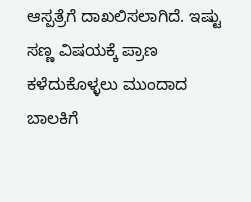ಆಸ್ಪತ್ರೆಗೆ ದಾಖಲಿಸಲಾಗಿದೆ. ಇಷ್ಟು ಸಣ್ಣ ವಿಷಯಕ್ಕೆ ಪ್ರಾಣ ಕಳೆದುಕೊಳ್ಳಲು ಮುಂದಾದ ಬಾಲಕಿಗೆ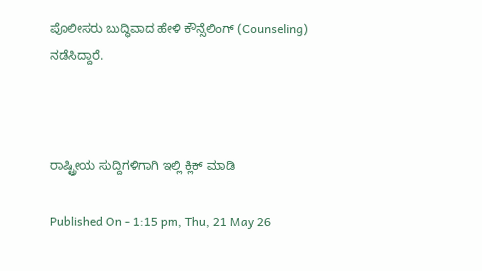ಪೊಲೀಸರು ಬುದ್ಧಿವಾದ ಹೇಳಿ ಕೌನ್ಸೆಲಿಂಗ್ (Counseling) ನಡೆಸಿದ್ದಾರೆ.



ರಾಷ್ಟ್ರೀಯ ಸುದ್ದಿಗಳಿಗಾಗಿ ಇಲ್ಲಿ ಕ್ಲಿಕ್ ಮಾಡಿ

Published On - 1:15 pm, Thu, 21 May 26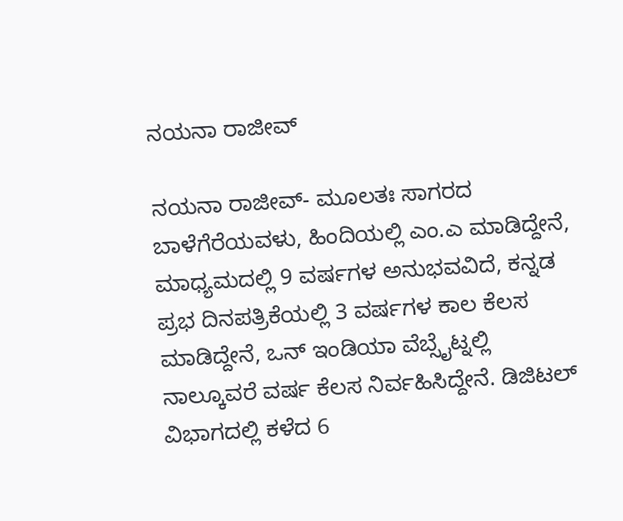ನಯನಾ ರಾಜೀವ್

ನಯನಾ ರಾಜೀವ್- ಮೂಲತಃ ಸಾಗರದ ಬಾಳೆಗೆರೆಯವಳು, ಹಿಂದಿಯಲ್ಲಿ ಎಂ.ಎ ಮಾಡಿದ್ದೇನೆ, ಮಾಧ್ಯಮದಲ್ಲಿ 9 ವರ್ಷಗಳ ಅನುಭವವಿದೆ, ಕನ್ನಡ ಪ್ರಭ ದಿನಪತ್ರಿಕೆಯಲ್ಲಿ 3 ವರ್ಷಗಳ ಕಾಲ ಕೆಲಸ ಮಾಡಿದ್ದೇನೆ, ಒನ್ ಇಂಡಿಯಾ ವೆಬ್ಸೈಟ್ನಲ್ಲಿ ನಾಲ್ಕೂವರೆ ವರ್ಷ ಕೆಲಸ ನಿರ್ವಹಿಸಿದ್ದೇನೆ. ಡಿಜಿಟಲ್ ವಿಭಾಗದಲ್ಲಿ ಕಳೆದ 6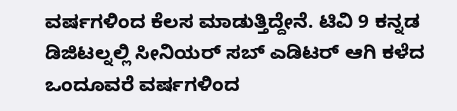ವರ್ಷಗಳಿಂದ ಕೆಲಸ ಮಾಡುತ್ತಿದ್ದೇನೆ. ಟಿವಿ 9 ಕನ್ನಡ ಡಿಜಿಟಲ್ನಲ್ಲಿ ಸೀನಿಯರ್ ಸಬ್ ಎಡಿಟರ್ ಆಗಿ ಕಳೆದ ಒಂದೂವರೆ ವರ್ಷಗಳಿಂದ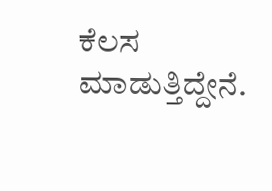ಕೆಲಸ ಮಾಡುತ್ತಿದ್ದೇನೆ.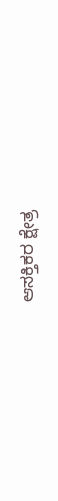ಆಸಕ್ತಿಕರ ಕ್ಷೇತ್ರ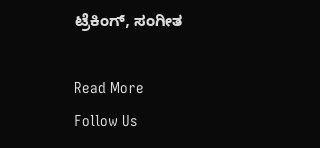ಟ್ರೆಕಿಂಗ್, ಸಂಗೀತ

Read More
Follow Us